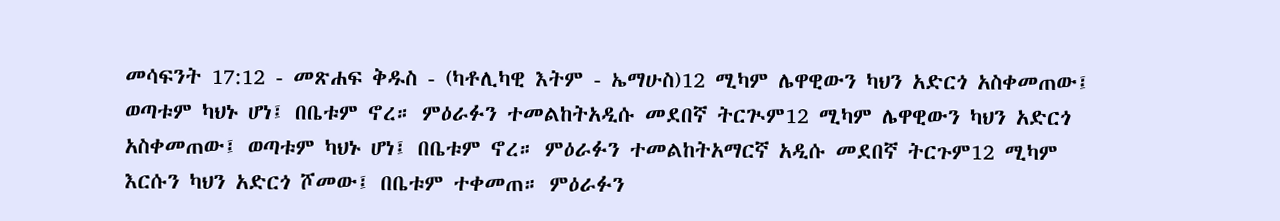መሳፍንት 17:12 - መጽሐፍ ቅዱስ - (ካቶሊካዊ እትም - ኤማሁስ)12 ሚካም ሌዋዊውን ካህን አድርጎ አስቀመጠው፤ ወጣቱም ካህኑ ሆነ፤ በቤቱም ኖረ። ምዕራፉን ተመልከትአዲሱ መደበኛ ትርጒም12 ሚካም ሌዋዊውን ካህን አድርጎ አስቀመጠው፤ ወጣቱም ካህኑ ሆነ፤ በቤቱም ኖረ። ምዕራፉን ተመልከትአማርኛ አዲሱ መደበኛ ትርጉም12 ሚካም እርሱን ካህን አድርጎ ሾመው፤ በቤቱም ተቀመጠ። ምዕራፉን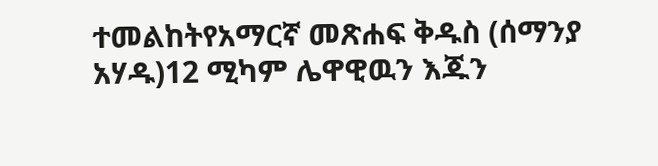ተመልከትየአማርኛ መጽሐፍ ቅዱስ (ሰማንያ አሃዱ)12 ሚካም ሌዋዊዉን እጁን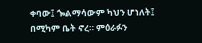ቀባው፤ ጐልማሳውም ካህን ሆነለት፤ በሚካም ቤት ኖረ። ምዕራፉን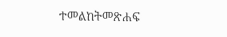ተመልከትመጽሐፍ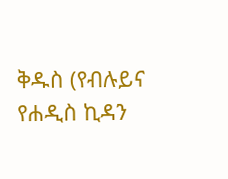ቅዱስ (የብሉይና የሐዲስ ኪዳን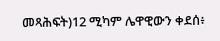መጻሕፍት)12 ሚካም ሌዋዊውን ቀደሰ፥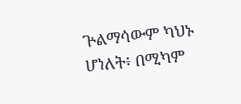ጕልማሳውም ካህኑ ሆነለት፥ በሚካም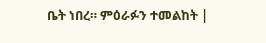ቤት ነበረ። ምዕራፉን ተመልከት |